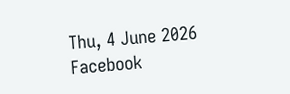Thu, 4 June 2026
Facebook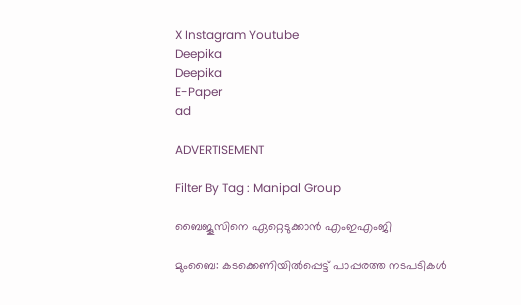X Instagram Youtube
Deepika
Deepika
E-Paper
ad

ADVERTISEMENT

Filter By Tag : Manipal Group

ബൈജൂസിനെ ഏറ്റെടുക്കാൻ എംഇഎംജി

മുംബൈ: കടക്കെണിയിൽപ്പെട്ട് പാപ്പരത്ത നടപടികൾ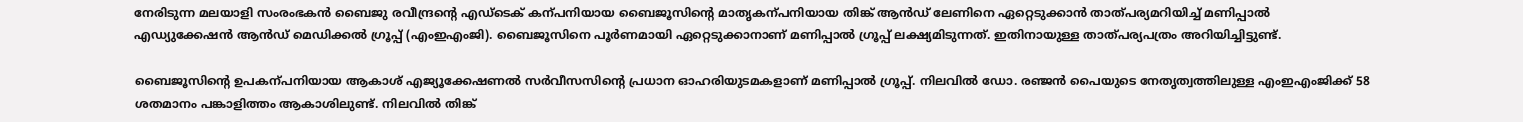നേരിടുന്ന മലയാളി സംരംഭകൻ ബൈജു രവീന്ദ്രന്‍റെ എഡ്ടെക് കന്പനിയായ ബൈജൂസിന്‍റെ മാതൃകന്പനിയായ തിങ്ക് ആൻഡ് ലേണിനെ ഏറ്റെടുക്കാൻ താത്പര്യമറിയിച്ച് മണിപ്പാൽ എഡ്യുക്കേഷൻ ആൻഡ് മെഡിക്കൽ ഗ്രൂപ്പ് (എംഇഎംജി). ബൈജൂസിനെ പൂർണമായി ഏറ്റെടുക്കാനാണ് മണിപ്പാൽ ഗ്രൂപ്പ് ലക്ഷ്യമിടുന്നത്. ഇതിനായുള്ള താത്പര്യപത്രം അറിയിച്ചിട്ടുണ്ട്.

ബൈജൂസിന്‍റെ ഉപകന്പനിയായ ആകാശ് എജ്യൂക്കേഷണൽ സർവീസസിന്‍റെ പ്രധാന ഓഹരിയുടമകളാണ് മണിപ്പാൽ ഗ്രൂപ്പ്. നിലവിൽ ഡോ. രഞ്ജൻ പൈയുടെ നേതൃത്വത്തിലുള്ള എംഇഎംജിക്ക് 58 ശതമാനം പങ്കാളിത്തം ആകാശിലുണ്ട്. നിലവിൽ തിങ്ക്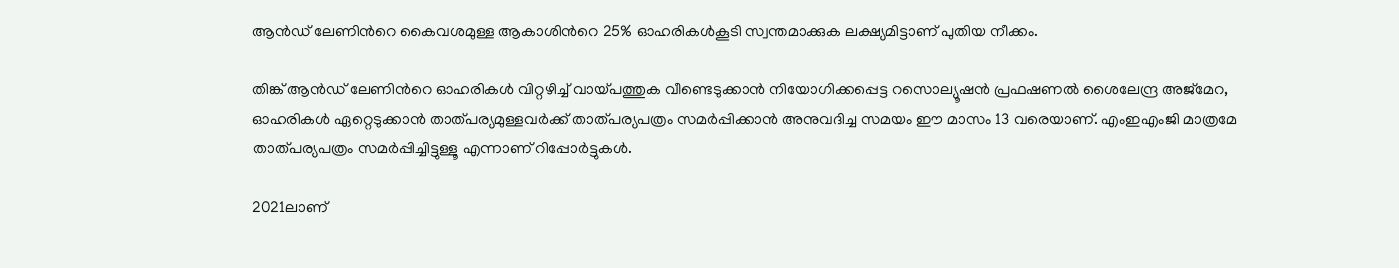ആൻഡ് ലേണിന്‍റെ കൈവശമുള്ള ആകാശിന്‍റെ 25% ഓഹരികൾകൂടി സ്വന്തമാക്കുക ലക്ഷ്യമിട്ടാണ് പുതിയ നീക്കം.

തിങ്ക് ആൻഡ് ലേണിന്‍റെ ഓഹരികൾ വിറ്റഴിച്ച് വായ്പത്തുക വീണ്ടെടുക്കാൻ നിയോഗിക്കപ്പെട്ട റസൊല്യൂഷൻ പ്രഫഷണൽ ശൈലേന്ദ്ര അജ്മേറ, ഓഹരികൾ ഏറ്റെടുക്കാൻ താത്പര്യമുള്ളവർക്ക് താത്പര്യപത്രം സമർപ്പിക്കാൻ അനുവദിച്ച സമയം ഈ മാസം 13 വരെയാണ്. എംഇഎംജി മാത്രമേ താത്പര്യപത്രം സമർപ്പിച്ചിട്ടുള്ളൂ എന്നാണ് റിപ്പോർട്ടുകൾ.

2021ലാണ്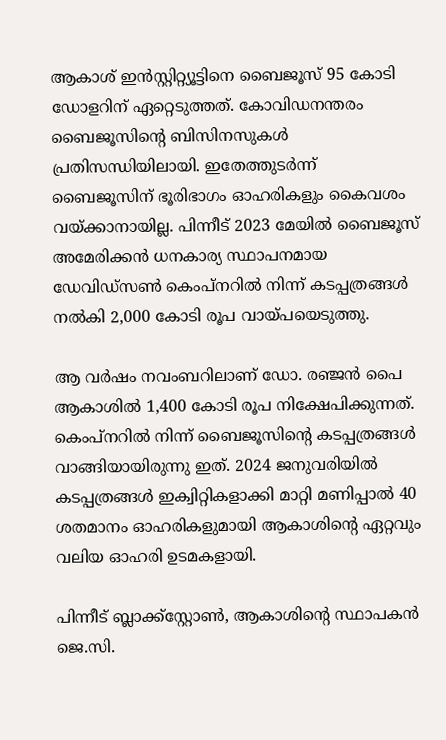ആകാശ് ഇൻസ്റ്റിറ്റ്യൂട്ടിനെ ബൈജൂസ് 95 കോടി ഡോളറിന് ഏറ്റെടുത്തത്. കോവിഡനന്തരം ബൈജൂസിന്‍റെ ബിസിനസുകൾ പ്രതിസന്ധിയിലായി. ഇതേത്തുടർന്ന് ബൈജൂസിന് ഭൂരിഭാഗം ഓഹരികളും കൈവശം വയ്ക്കാനായില്ല. പിന്നീട് 2023 മേയിൽ ബൈജൂസ് അമേരിക്കൻ ധനകാര്യ സ്ഥാപനമായ ഡേവിഡ്സണ്‍ കെംപ്നറിൽ നിന്ന് കടപ്പത്രങ്ങൾ നൽകി 2,000 കോടി രൂപ വായ്പയെടുത്തു.

ആ വർഷം നവംബറിലാണ് ഡോ. രഞ്ജൻ പൈ ആകാശിൽ 1,400 കോടി രൂപ നിക്ഷേപിക്കുന്നത്. കെംപ്നറിൽ നിന്ന് ബൈജൂസിന്‍റെ കടപ്പത്രങ്ങൾ വാങ്ങിയായിരുന്നു ഇത്. 2024 ജനുവരിയിൽ കടപ്പത്രങ്ങൾ ഇക്വിറ്റികളാക്കി മാറ്റി മണിപ്പാൽ 40 ശതമാനം ഓഹരികളുമായി ആകാശിന്‍റെ ഏറ്റവും വലിയ ഓഹരി ഉടമകളായി.

പിന്നീട് ബ്ലാക്ക്സ്റ്റോണ്‍, ആകാശിന്‍റെ സ്ഥാപകൻ ജെ.സി.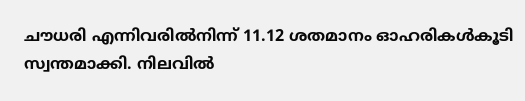ചൗധരി എന്നിവരിൽനിന്ന് 11.12 ശതമാനം ഓഹരികൾകൂടി സ്വന്തമാക്കി. നിലവിൽ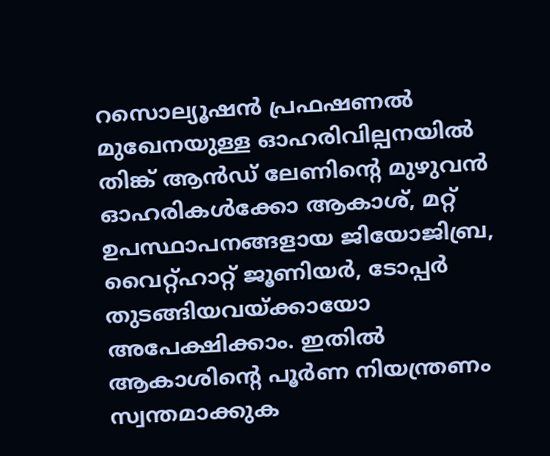റസൊല്യൂഷൻ പ്രഫഷണൽ മുഖേനയുള്ള ഓഹരിവില്പനയിൽ തിങ്ക് ആൻഡ് ലേണിന്‍റെ മുഴുവൻ ഓഹരികൾക്കോ ആകാശ്, മറ്റ് ഉപസ്ഥാപനങ്ങളായ ജിയോജിബ്ര, വൈറ്റ്ഹാറ്റ് ജൂണിയർ, ടോപ്പർ തുടങ്ങിയവയ്ക്കായോ അപേക്ഷിക്കാം. ഇതിൽ ആകാശിന്‍റെ പൂർണ നിയന്ത്രണം സ്വന്തമാക്കുക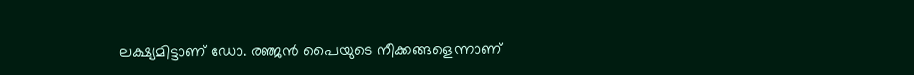ലക്ഷ്യമിട്ടാണ് ഡോ. രഞ്ജൻ പൈയുടെ നീക്കങ്ങളെന്നാണ്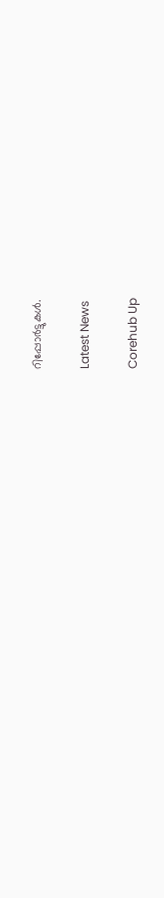റിപ്പോർട്ടുകൾ.

Latest News

Corehub Up